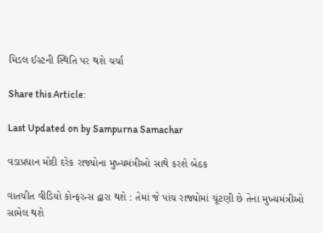મિડલ ઈસ્ટની સ્થિતિ પર થશે ચર્ચા

Share this Article:

Last Updated on by Sampurna Samachar

વડાપ્રધાન મોદી દરેક રાજ્યોના મુખ્યમંત્રીઓ સાથે કરશે બેઠક

વાતચીત વીડિયો કોન્ફરન્સ દ્વારા થશે : તેમાં જે પાંચ રાજ્યોમાં ચૂંટણી છે તેના મુખ્યમંત્રીઓ સામેલ થશે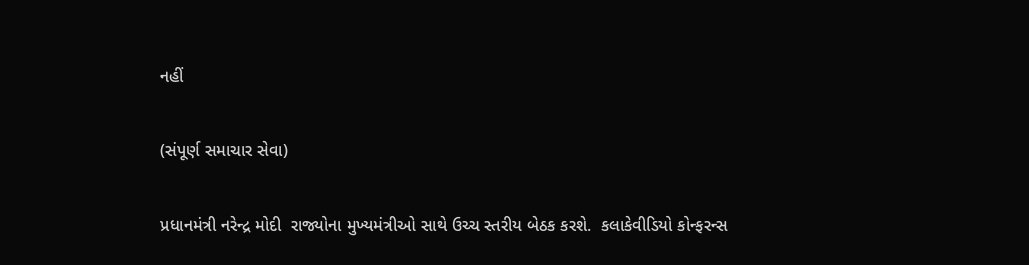નહીં

(સંપૂર્ણ સમાચાર સેવા)

પ્રધાનમંત્રી નરેન્દ્ર મોદી  રાજ્યોના મુખ્યમંત્રીઓ સાથે ઉચ્ચ સ્તરીય બેઠક કરશે.  કલાકેવીડિયો કોન્ફરન્સ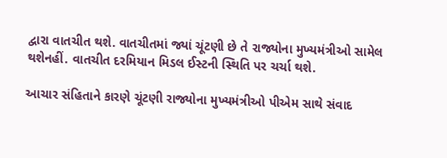દ્વારા વાતચીત થશે. વાતચીતમાં જ્યાં ચૂંટણી છે તે રાજ્યોના મુખ્યમંત્રીઓ સામેલ થશેનહીં. વાતચીત દરમિયાન મિડલ ઈસ્ટની સ્થિતિ પર ચર્ચા થશે.

આચાર સંહિતાને કારણે ચૂંટણી રાજ્યોના મુખ્યમંત્રીઓ પીએમ સાથે સંવાદ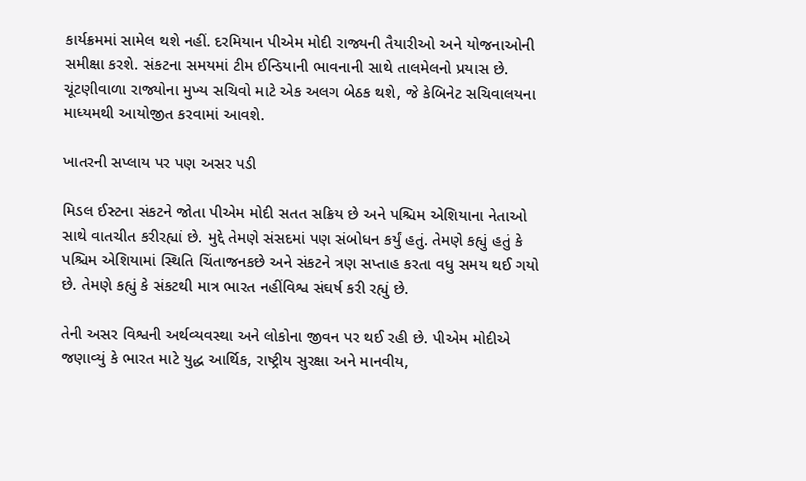કાર્યક્રમમાં સામેલ થશે નહીં. દરમિયાન પીએમ મોદી રાજ્યની તૈયારીઓ અને યોજનાઓની સમીક્ષા કરશે. સંકટના સમયમાં ટીમ ઈન્ડિયાની ભાવનાની સાથે તાલમેલનો પ્રયાસ છે. ચૂંટણીવાળા રાજ્યોના મુખ્ય સચિવો માટે એક અલગ બેઠક થશે, જે કેબિનેટ સચિવાલયના માધ્યમથી આયોજીત કરવામાં આવશે.

ખાતરની સપ્લાય પર પણ અસર પડી

મિડલ ઈસ્ટના સંકટને જોતા પીએમ મોદી સતત સક્રિય છે અને પશ્ચિમ એશિયાના નેતાઓ સાથે વાતચીત કરીરહ્યાં છે. મુદ્દે તેમણે સંસદમાં પણ સંબોધન કર્યું હતું. તેમણે કહ્યું હતું કે પશ્ચિમ એશિયામાં સ્થિતિ ચિંતાજનકછે અને સંકટને ત્રણ સપ્તાહ કરતા વધુ સમય થઈ ગયો છે. તેમણે કહ્યું કે સંકટથી માત્ર ભારત નહીંવિશ્વ સંઘર્ષ કરી રહ્યું છે.

તેની અસર વિશ્વની અર્થવ્યવસ્થા અને લોકોના જીવન પર થઈ રહી છે. પીએમ મોદીએ જણાવ્યું કે ભારત માટે યુદ્ધ આર્થિક, રાષ્ટ્રીય સુરક્ષા અને માનવીય,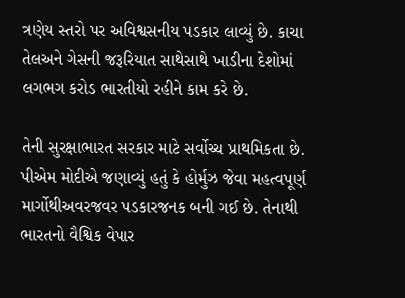ત્રણેય સ્તરો પર અવિશ્વસનીય પડકાર લાવ્યું છે. કાચા તેલઅને ગેસની જરૂરિયાત સાથેસાથે ખાડીના દેશોમાં લગભગ કરોડ ભારતીયો રહીને કામ કરે છે.

તેની સુરક્ષાભારત સરકાર માટે સર્વોચ્ચ પ્રાથમિકતા છે. પીએમ મોદીએ જણાવ્યું હતું કે હોર્મુઝ જેવા મહત્વપૂર્ણ માર્ગોથીઅવરજવર પડકારજનક બની ગઈ છે. તેનાથી ભારતનો વૈશ્વિક વેપાર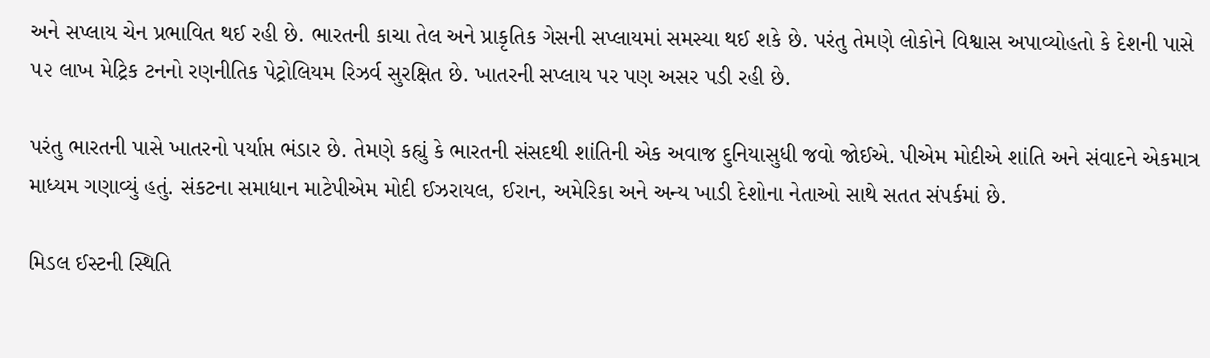અને સપ્લાય ચેન પ્રભાવિત થઈ રહી છે. ભારતની કાચા તેલ અને પ્રાકૃતિક ગેસની સપ્લાયમાં સમસ્યા થઈ શકે છે. પરંતુ તેમણે લોકોને વિશ્વાસ અપાવ્યોહતો કે દેશની પાસે ૫૨ લાખ મેટ્રિક ટનનો રણનીતિક પેટ્રોલિયમ રિઝર્વ સુરક્ષિત છે. ખાતરની સપ્લાય પર પણ અસર પડી રહી છે.

પરંતુ ભારતની પાસે ખાતરનો પર્યાપ્ત ભંડાર છે. તેમણે કહ્યું કે ભારતની સંસદથી શાંતિની એક અવાજ દુનિયાસુધી જવો જોઈએ. પીએમ મોદીએ શાંતિ અને સંવાદને એકમાત્ર માધ્યમ ગણાવ્યું હતું. સંકટના સમાધાન માટેપીએમ મોદી ઈઝરાયલ, ઈરાન, અમેરિકા અને અન્ય ખાડી દેશોના નેતાઓ સાથે સતત સંપર્કમાં છે.

મિડલ ઈસ્ટની સ્થિતિ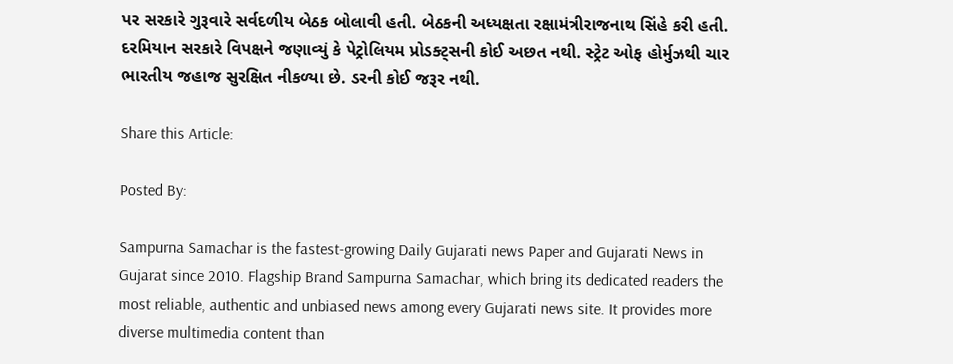પર સરકારે ગુરૂવારે સર્વદળીય બેઠક બોલાવી હતી. બેઠકની અધ્યક્ષતા રક્ષામંત્રીરાજનાથ સિંહે કરી હતી. દરમિયાન સરકારે વિપક્ષને જણાવ્યું કે પેટ્રોલિયમ પ્રોડક્ટ્સની કોઈ અછત નથી. સ્ટ્રેટ ઓફ હોર્મુઝથી ચાર ભારતીય જહાજ સુરક્ષિત નીકળ્યા છે. ડરની કોઈ જરૂર નથી.

Share this Article:

Posted By:

Sampurna Samachar is the fastest-growing Daily Gujarati news Paper and Gujarati News in Gujarat since 2010. Flagship Brand Sampurna Samachar, which bring its dedicated readers the most reliable, authentic and unbiased news among every Gujarati news site. It provides more diverse multimedia content than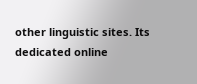other linguistic sites. Its dedicated online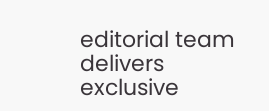editorial team delivers exclusive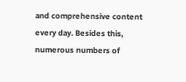and comprehensive content every day. Besides this, numerous numbers of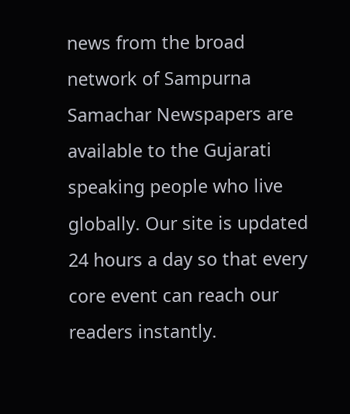news from the broad network of Sampurna Samachar Newspapers are available to the Gujarati speaking people who live globally. Our site is updated 24 hours a day so that every core event can reach our readers instantly.